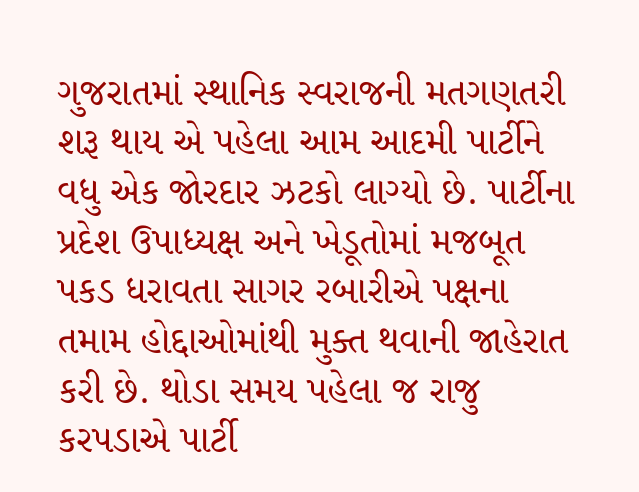ગુજરાતમાં સ્થાનિક સ્વરાજની મતગણતરી શરૂ થાય એ પહેલા આમ આદમી પાર્ટીને વધુ એક જોરદાર ઝટકો લાગ્યો છે. પાર્ટીના પ્રદેશ ઉપાધ્યક્ષ અને ખેડૂતોમાં મજબૂત પકડ ધરાવતા સાગર રબારીએ પક્ષના તમામ હોદ્દાઓમાંથી મુક્ત થવાની જાહેરાત કરી છે. થોડા સમય પહેલા જ રાજુ કરપડાએ પાર્ટી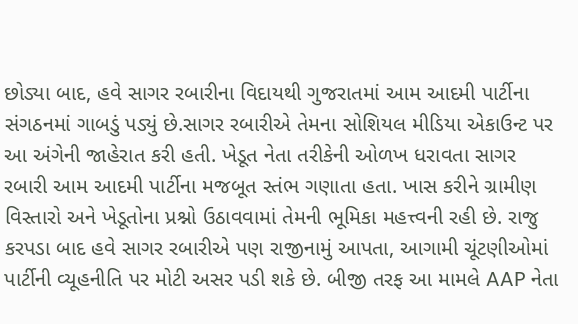છોડ્યા બાદ, હવે સાગર રબારીના વિદાયથી ગુજરાતમાં આમ આદમી પાર્ટીના સંગઠનમાં ગાબડું પડ્યું છે.સાગર રબારીએ તેમના સોશિયલ મીડિયા એકાઉન્ટ પર આ અંગેની જાહેરાત કરી હતી. ખેડૂત નેતા તરીકેની ઓળખ ધરાવતા સાગર રબારી આમ આદમી પાર્ટીના મજબૂત સ્તંભ ગણાતા હતા. ખાસ કરીને ગ્રામીણ વિસ્તારો અને ખેડૂતોના પ્રશ્નો ઉઠાવવામાં તેમની ભૂમિકા મહત્ત્વની રહી છે. રાજુ કરપડા બાદ હવે સાગર રબારીએ પણ રાજીનામું આપતા, આગામી ચૂંટણીઓમાં પાર્ટીની વ્યૂહનીતિ પર મોટી અસર પડી શકે છે. બીજી તરફ આ મામલે AAP નેતા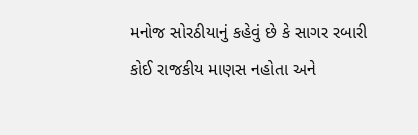મનોજ સોરઠીયાનું કહેવું છે કે સાગર રબારી કોઈ રાજકીય માણસ નહોતા અને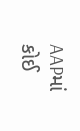AAPમાં કોઈ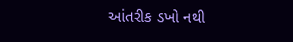આંતરીક ડખો નથી